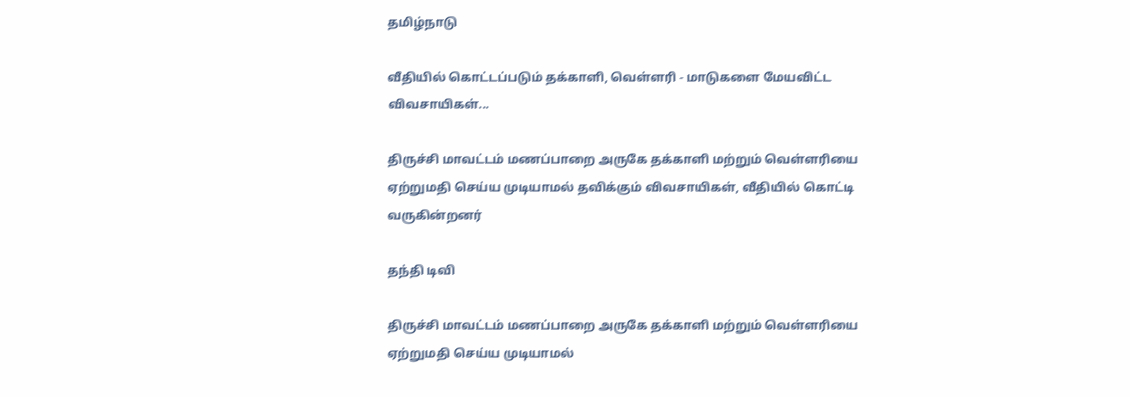தமிழ்நாடு

வீதியில் கொட்டப்படும் தக்காளி, வெள்ளரி - மாடுகளை மேயவிட்ட விவசாயிகள்...

திருச்சி மாவட்டம் மணப்பாறை அருகே தக்காளி மற்றும் வெள்ளரியை ஏற்றுமதி செய்ய முடியாமல் தவிக்கும் விவசாயிகள், வீதியில் கொட்டி வருகின்றனர்

தந்தி டிவி

திருச்சி மாவட்டம் மணப்பாறை அருகே தக்காளி மற்றும் வெள்ளரியை ஏற்றுமதி செய்ய முடியாமல்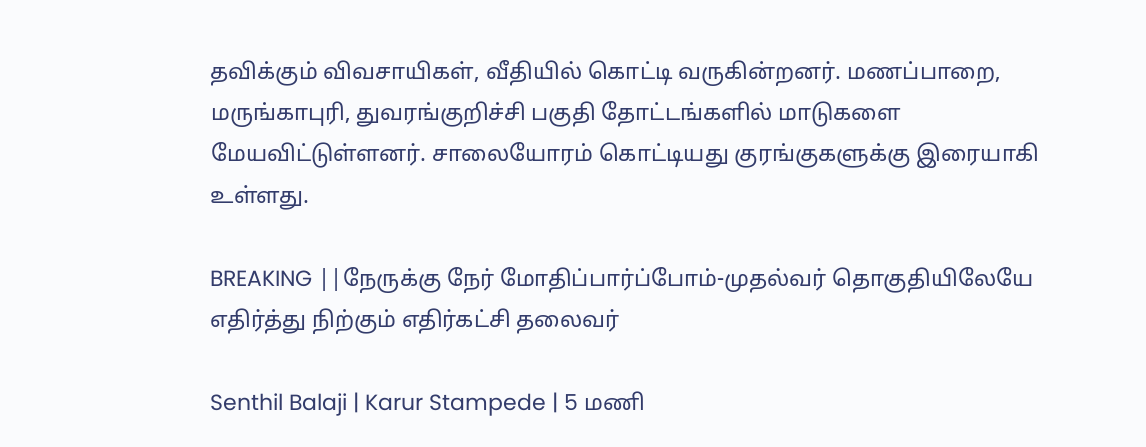தவிக்கும் விவசாயிகள், வீதியில் கொட்டி வருகின்றனர். மணப்பாறை, மருங்காபுரி, துவரங்குறிச்சி பகுதி தோட்டங்களில் மாடுகளை மேயவிட்டுள்ளனர். சாலையோரம் கொட்டியது குரங்குகளுக்கு இரையாகி உள்ளது.

BREAKING ||நேருக்கு நேர் மோதிப்பார்ப்போம்-முதல்வர் தொகுதியிலேயே எதிர்த்து நிற்கும் எதிர்கட்சி தலைவர்

Senthil Balaji | Karur Stampede | 5 மணி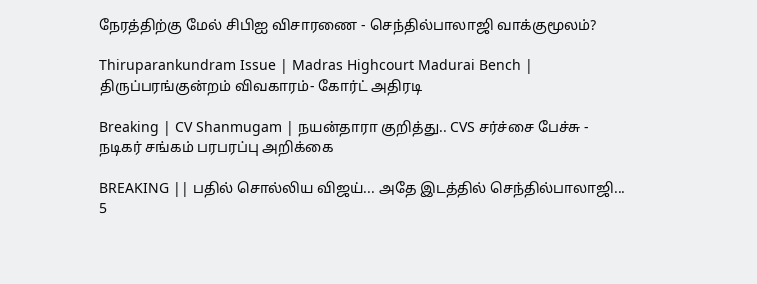நேரத்திற்கு மேல் சிபிஐ விசாரணை - செந்தில்பாலாஜி வாக்குமூலம்?

Thiruparankundram Issue | Madras Highcourt Madurai Bench | திருப்பரங்குன்றம் விவகாரம்- கோர்ட் அதிரடி

Breaking | CV Shanmugam | நயன்தாரா குறித்து.. CVS சர்ச்சை பேச்சு - நடிகர் சங்கம் பரபரப்பு அறிக்கை

BREAKING || பதில் சொல்லிய விஜய்... அதே இடத்தில் செந்தில்பாலாஜி... 5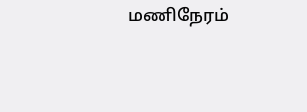மணிநேரம்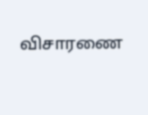விசாரணை